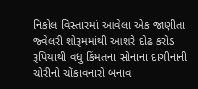નિકોલ વિસ્તારમાં આવેલા એક જાણીતા જ્વેલરી શોરૂમમાંથી આશરે દોઢ કરોડ રૂપિયાથી વધુ કિંમતના સોનાના દાગીનાની ચોરીનો ચોંકાવનારો બનાવ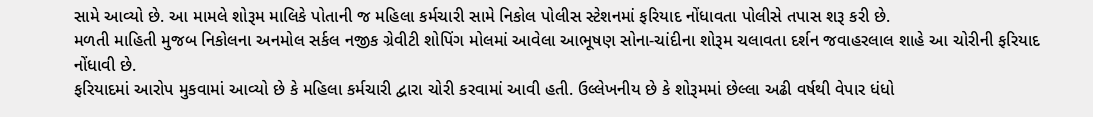સામે આવ્યો છે. આ મામલે શોરૂમ માલિકે પોતાની જ મહિલા કર્મચારી સામે નિકોલ પોલીસ સ્ટેશનમાં ફરિયાદ નોંધાવતા પોલીસે તપાસ શરૂ કરી છે.
મળતી માહિતી મુજબ નિકોલના અનમોલ સર્કલ નજીક ગ્રેવીટી શોપિંગ મોલમાં આવેલા આભૂષણ સોના-ચાંદીના શોરૂમ ચલાવતા દર્શન જવાહરલાલ શાહે આ ચોરીની ફરિયાદ નોંધાવી છે.
ફરિયાદમાં આરોપ મુકવામાં આવ્યો છે કે મહિલા કર્મચારી દ્વારા ચોરી કરવામાં આવી હતી. ઉલ્લેખનીય છે કે શોરૂમમાં છેલ્લા અઢી વર્ષથી વેપાર ધંધો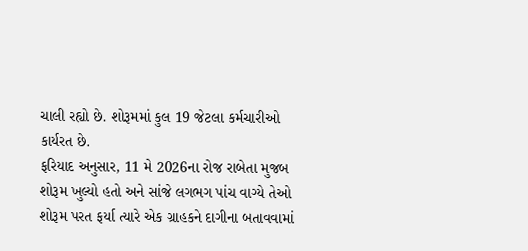ચાલી રહ્યો છે. શોરૂમમાં કુલ 19 જેટલા કર્મચારીઓ કાર્યરત છે.
ફરિયાદ અનુસાર, 11 મે 2026ના રોજ રાબેતા મુજબ શોરૂમ ખુલ્યો હતો અને સાંજે લગભગ પાંચ વાગ્યે તેઓ શોરૂમ પરત ફર્યા ત્યારે એક ગ્રાહકને દાગીના બતાવવામાં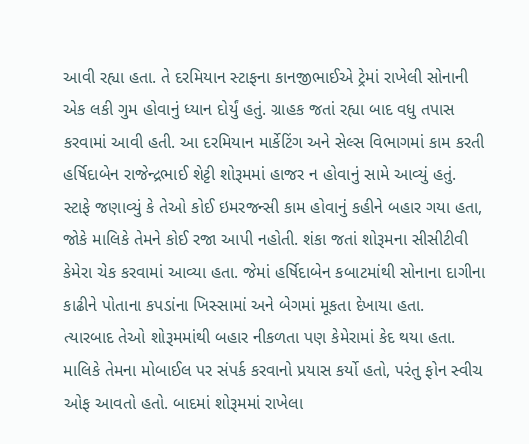આવી રહ્યા હતા. તે દરમિયાન સ્ટાફના કાનજીભાઈએ ટ્રેમાં રાખેલી સોનાની એક લકી ગુમ હોવાનું ધ્યાન દોર્યું હતું. ગ્રાહક જતાં રહ્યા બાદ વધુ તપાસ કરવામાં આવી હતી. આ દરમિયાન માર્કેટિંગ અને સેલ્સ વિભાગમાં કામ કરતી હર્ષિદાબેન રાજેન્દ્રભાઈ શેટ્ટી શોરૂમમાં હાજર ન હોવાનું સામે આવ્યું હતું.
સ્ટાફે જણાવ્યું કે તેઓ કોઈ ઇમરજન્સી કામ હોવાનું કહીને બહાર ગયા હતા, જોકે માલિકે તેમને કોઈ રજા આપી નહોતી. શંકા જતાં શોરૂમના સીસીટીવી કેમેરા ચેક કરવામાં આવ્યા હતા. જેમાં હર્ષિદાબેન કબાટમાંથી સોનાના દાગીના કાઢીને પોતાના કપડાંના ખિસ્સામાં અને બેગમાં મૂકતા દેખાયા હતા.
ત્યારબાદ તેઓ શોરૂમમાંથી બહાર નીકળતા પણ કેમેરામાં કેદ થયા હતા. માલિકે તેમના મોબાઈલ પર સંપર્ક કરવાનો પ્રયાસ કર્યો હતો, પરંતુ ફોન સ્વીચ ઓફ આવતો હતો. બાદમાં શોરૂમમાં રાખેલા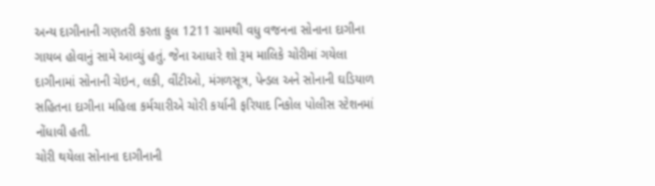અન્ય દાગીનાની ગણતરી કરતા કુલ 1211 ગ્રામથી વધુ વજનના સોનાના દાગીના ગાયબ હોવાનું સામે આવ્યું હતું. જેના આધારે શો રૂમ માલિકે ચોરીમાં ગયેલા દાગીનામાં સોનાની ચેઇન, લકી, વીંટીઓ, મંગળસૂત્ર, પેન્ડલ અને સોનાની ઘડિયાળ સહિતના દાગીના મહિલા કર્મચારીએ ચોરી કર્યાની ફરિયાદ નિકોલ પોલીસ સ્ટેશનમાં નોંધાવી હતી.
ચોરી થયેલા સોનાના દાગીનાની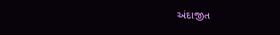અંદાજીત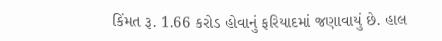કિંમત રૂ. 1.66 કરોડ હોવાનું ફરિયાદમાં જણાવાયું છે. હાલ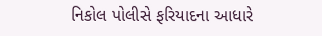નિકોલ પોલીસે ફરિયાદના આધારે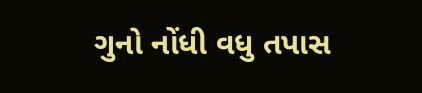ગુનો નોંધી વધુ તપાસ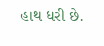હાથ ધરી છે.